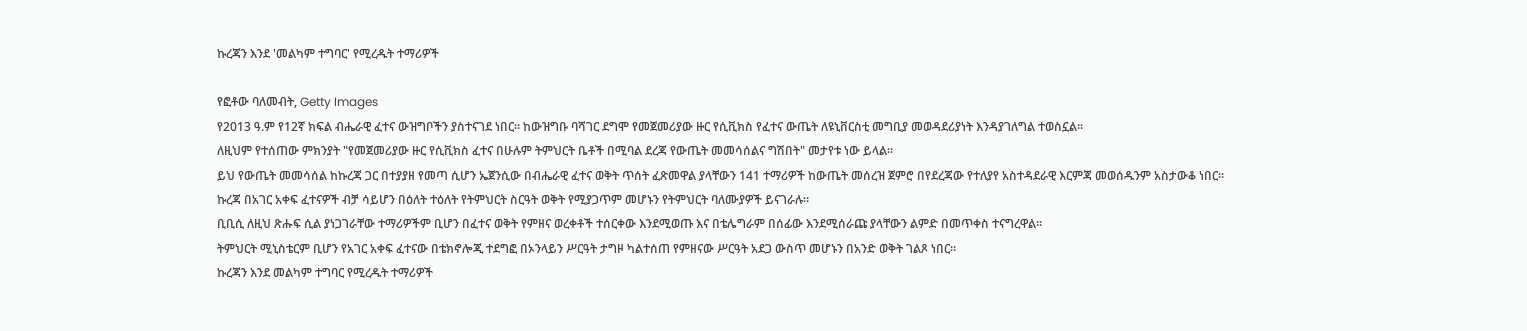ኩረጃን እንደ 'መልካም ተግባር' የሚረዱት ተማሪዎች

የፎቶው ባለመብት, Getty Images
የ2013 ዓ.ም የ12ኛ ክፍል ብሔራዊ ፈተና ውዝግቦችን ያስተናገደ ነበር። ከውዝግቡ ባሻገር ደግሞ የመጀመሪያው ዙር የሲቪክስ የፈተና ውጤት ለዩኒቨርስቲ መግቢያ መወዳደሪያነት እንዳያገለግል ተወስኗል።
ለዚህም የተሰጠው ምክንያት "የመጀመሪያው ዙር የሲቪክስ ፈተና በሁሉም ትምህርት ቤቶች በሚባል ደረጃ የውጤት መመሳሰልና ግሽበት" መታየቱ ነው ይላል።
ይህ የውጤት መመሳሰል ከኩረጃ ጋር በተያያዘ የመጣ ሲሆን ኤጀንሲው በብሔራዊ ፈተና ወቅት ጥሰት ፈጽመዋል ያላቸውን 141 ተማሪዎች ከውጤት መሰረዝ ጀምሮ በየደረጃው የተለያየ አስተዳደራዊ እርምጃ መወሰዱንም አስታውቆ ነበር።
ኩረጃ በአገር አቀፍ ፈተናዎች ብቻ ሳይሆን በዕለት ተዕለት የትምህርት ስርዓት ወቅት የሚያጋጥም መሆኑን የትምህርት ባለሙያዎች ይናገራሉ።
ቢቢሲ ለዚህ ጽሑፍ ሲል ያነጋገራቸው ተማሪዎችም ቢሆን በፈተና ወቅት የምዘና ወረቀቶች ተሰርቀው እንደሚወጡ እና በቴሌግራም በሰፊው እንደሚሰራጩ ያላቸውን ልምድ በመጥቀስ ተናግረዋል።
ትምህርት ሚኒስቴርም ቢሆን የአገር አቀፍ ፈተናው በቴክኖሎጂ ተደግፎ በኦንላይን ሥርዓት ታግዞ ካልተሰጠ የምዘናው ሥርዓት አደጋ ውስጥ መሆኑን በአንድ ወቅት ገልጾ ነበር።
ኩረጃን እንደ መልካም ተግባር የሚረዱት ተማሪዎች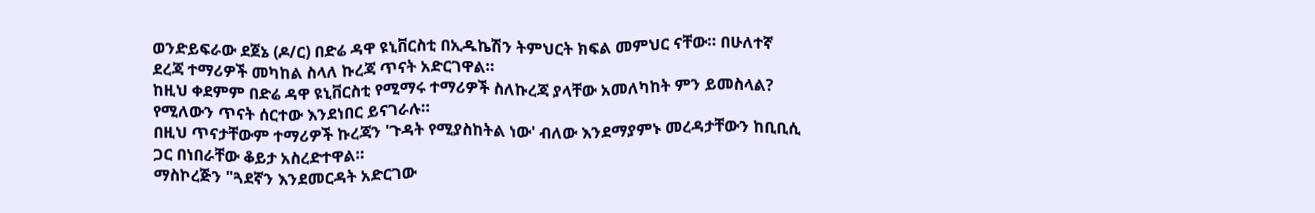ወንድይፍራው ደጀኔ (ዶ/ር) በድሬ ዳዋ ዩኒቨርስቲ በኢዱኬሽን ትምህርት ክፍል መምህር ናቸው። በሁለተኛ ደረጃ ተማሪዎች መካከል ስላለ ኩረጃ ጥናት አድርገዋል።
ከዚህ ቀደምም በድሬ ዳዋ ዩኒቨርስቲ የሚማሩ ተማሪዎች ስለኩረጃ ያላቸው አመለካከት ምን ይመስላል? የሚለውን ጥናት ሰርተው እንደነበር ይናገራሉ።
በዚህ ጥናታቸውም ተማሪዎች ኩረጃን 'ጉዳት የሚያስከትል ነው' ብለው እንደማያምኑ መረዳታቸውን ከቢቢሲ ጋር በነበራቸው ቆይታ አስረድተዋል።
ማስኮረጅን "ጓደኛን እንደመርዳት አድርገው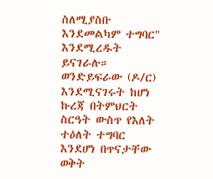ስለሚያስቡ እንደመልካም ተግባር" እንደሚረዱት ይናገራሉ።
ወንድይፍራው (ዶ/ር) እንደሚናገሩት ከሆነ ኩረጃ በትምህርት ስርዓት ውስጥ የእለት ተዕለት ተግባር እንደሆነ በጥናታቸው ወቅት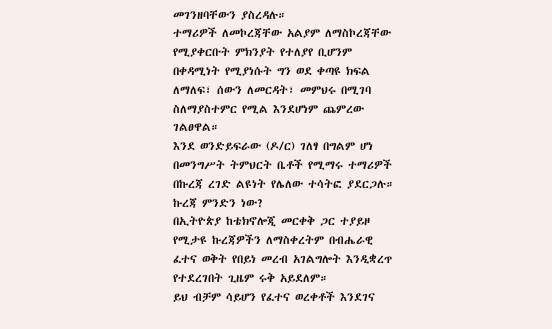መገንዘባቸውን ያስረዳሉ።
ተማሪዎች ለመኮረጃቸው አልያም ለማስኮረጃቸው የሚያቀርቡት ምክንያት የተለያየ ቢሆንም በቀዳሚነት የሚያነሱት ግን ወደ ቀጣዩ ክፍል ለማለፍ፣ ሰውን ለመርዳት፣ መምህሩ በሚገባ ስለማያስተምር የሚል እንደሆነም ጨምረው ገልፀዋል።
እንደ ወንድይፍራው (ዶ/ር) ገለፃ በግልም ሆነ በመንግሥት ትምህርት ቤቶች የሚማሩ ተማሪዎች በኩረጃ ረገድ ልዩነት የሌለው ተሳትፎ ያደርጋሉ።
ኩረጃ ምንድን ነው?
በኢትዮጵያ ከቴክኖሎጂ መርቀቅ ጋር ተያይዞ የሚታዩ ኩረጃዎችን ለማስቀረትም በብሔራዊ ፈተና ወቅት የበይነ መረብ አገልግሎት እንዲቋረጥ የተደረገበት ጊዜም ሩቅ አይደለም።
ይህ ብቻም ሳይሆን የፈተና ወረቀቶች እንደገና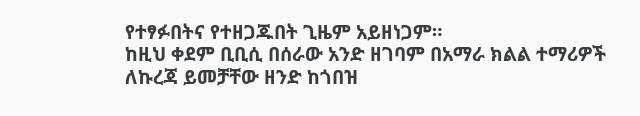የተፃፉበትና የተዘጋጁበት ጊዜም አይዘነጋም።
ከዚህ ቀደም ቢቢሲ በሰራው አንድ ዘገባም በአማራ ክልል ተማሪዎች ለኩረጃ ይመቻቸው ዘንድ ከጎበዝ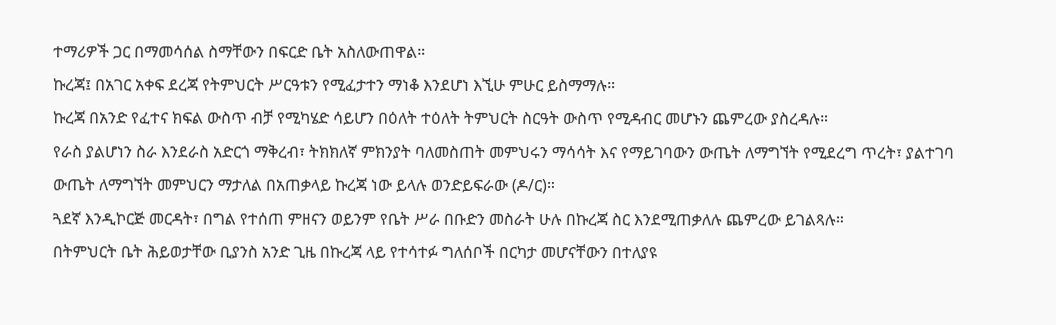ተማሪዎች ጋር በማመሳሰል ስማቸውን በፍርድ ቤት አስለውጠዋል።
ኩረጃ፤ በአገር አቀፍ ደረጃ የትምህርት ሥርዓቱን የሚፈታተን ማነቆ እንደሆነ እኚሁ ምሁር ይስማማሉ።
ኩረጃ በአንድ የፈተና ክፍል ውስጥ ብቻ የሚካሄድ ሳይሆን በዕለት ተዕለት ትምህርት ስርዓት ውስጥ የሚዳብር መሆኑን ጨምረው ያስረዳሉ።
የራስ ያልሆነን ስራ እንደራስ አድርጎ ማቅረብ፣ ትክክለኛ ምክንያት ባለመስጠት መምህሩን ማሳሳት እና የማይገባውን ውጤት ለማግኘት የሚደረግ ጥረት፣ ያልተገባ ውጤት ለማግኘት መምህርን ማታለል በአጠቃላይ ኩረጃ ነው ይላሉ ወንድይፍራው (ዶ/ር)።
ጓደኛ እንዲኮርጅ መርዳት፣ በግል የተሰጠ ምዘናን ወይንም የቤት ሥራ በቡድን መስራት ሁሉ በኩረጃ ስር እንደሚጠቃለሉ ጨምረው ይገልጻሉ።
በትምህርት ቤት ሕይወታቸው ቢያንስ አንድ ጊዜ በኩረጃ ላይ የተሳተፉ ግለሰቦች በርካታ መሆናቸውን በተለያዩ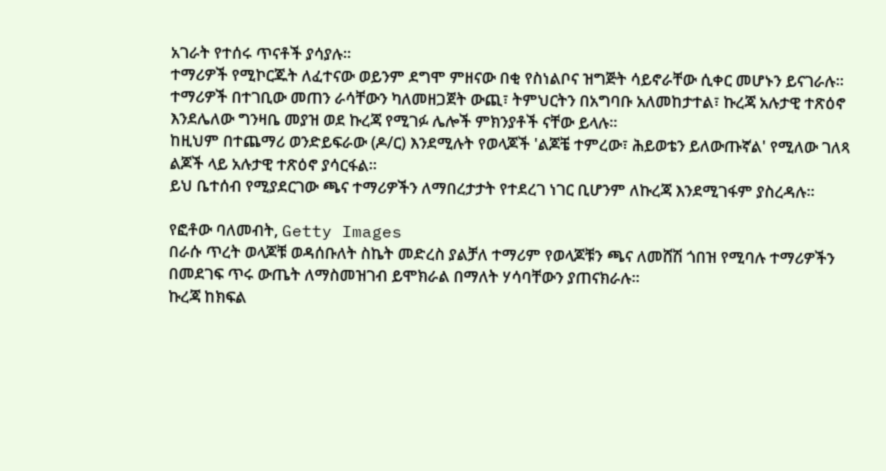አገራት የተሰሩ ጥናቶች ያሳያሉ።
ተማሪዎች የሚኮርጁት ለፈተናው ወይንም ደግሞ ምዘናው በቂ የስነልቦና ዝግጅት ሳይኖራቸው ሲቀር መሆኑን ይናገራሉ።
ተማሪዎች በተገቢው መጠን ራሳቸውን ካለመዘጋጀት ውጪ፣ ትምህርትን በአግባቡ አለመከታተል፣ ኩረጃ አሉታዊ ተጽዕኖ እንደሌለው ግንዛቤ መያዝ ወደ ኩረጃ የሚገፉ ሌሎች ምክንያቶች ናቸው ይላሉ።
ከዚህም በተጨማሪ ወንድይፍራው (ዶ/ር) እንደሚሉት የወላጆች 'ልጆቼ ተምረው፣ ሕይወቴን ይለውጡኛል' የሚለው ገለጻ ልጆች ላይ አሉታዊ ተጽዕኖ ያሳርፋል።
ይህ ቤተሰብ የሚያደርገው ጫና ተማሪዎችን ለማበረታታት የተደረገ ነገር ቢሆንም ለኩረጃ እንደሚገፋም ያስረዳሉ።

የፎቶው ባለመብት, Getty Images
በራሱ ጥረት ወላጆቹ ወዳሰቡለት ስኬት መድረስ ያልቻለ ተማሪም የወላጆቹን ጫና ለመሸሽ ጎበዝ የሚባሉ ተማሪዎችን በመደገፍ ጥሩ ውጤት ለማስመዝገብ ይሞክራል በማለት ሃሳባቸውን ያጠናክራሉ።
ኩረጃ ከክፍል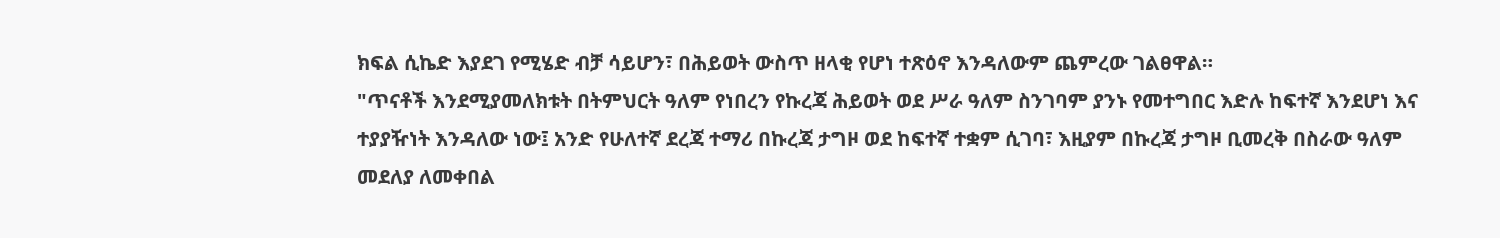ክፍል ሲኬድ እያደገ የሚሄድ ብቻ ሳይሆን፣ በሕይወት ውስጥ ዘላቂ የሆነ ተጽዕኖ እንዳለውም ጨምረው ገልፀዋል።
"ጥናቶች እንደሚያመለክቱት በትምህርት ዓለም የነበረን የኩረጃ ሕይወት ወደ ሥራ ዓለም ስንገባም ያንኑ የመተግበር እድሉ ከፍተኛ እንደሆነ እና ተያያዥነት እንዳለው ነው፤ አንድ የሁለተኛ ደረጃ ተማሪ በኩረጃ ታግዞ ወደ ከፍተኛ ተቋም ሲገባ፣ እዚያም በኩረጃ ታግዞ ቢመረቅ በስራው ዓለም መደለያ ለመቀበል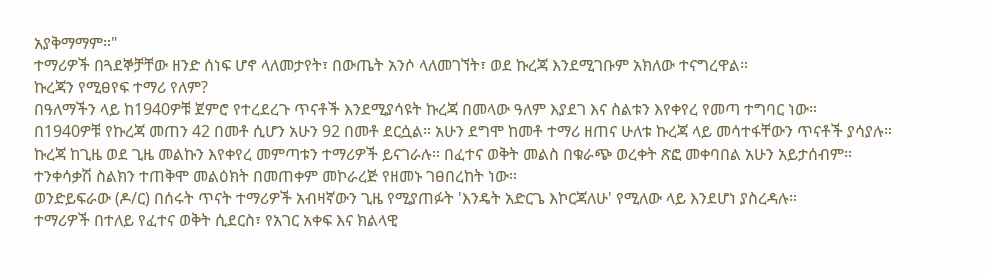አያቅማማም።"
ተማሪዎች በጓደኞቻቸው ዘንድ ሰነፍ ሆኖ ላለመታየት፣ በውጤት አንሶ ላለመገኘት፣ ወደ ኩረጃ እንደሚገቡም አክለው ተናግረዋል።
ኩረጃን የሚፀየፍ ተማሪ የለም?
በዓለማችን ላይ ከ1940ዎቹ ጀምሮ የተረደረጉ ጥናቶች እንደሚያሳዩት ኩረጃ በመላው ዓለም እያደገ እና ስልቱን እየቀየረ የመጣ ተግባር ነው።
በ1940ዎቹ የኩረጃ መጠን 42 በመቶ ሲሆን አሁን 92 በመቶ ደርሷል። አሁን ደግሞ ከመቶ ተማሪ ዘጠና ሁለቱ ኩረጃ ላይ መሳተፋቸውን ጥናቶች ያሳያሉ።
ኩረጃ ከጊዜ ወደ ጊዜ መልኩን እየቀየረ መምጣቱን ተማሪዎች ይናገራሉ። በፈተና ወቅት መልስ በቁራጭ ወረቀት ጽፎ መቀባበል አሁን አይታሰብም።
ተንቀሳቃሽ ስልክን ተጠቅሞ መልዕክት በመጠቀም መኮራረጅ የዘመኑ ገፀበረከት ነው።
ወንድይፍራው (ዶ/ር) በሰሩት ጥናት ተማሪዎች አብዛኛውን ጊዜ የሚያጠፉት 'እንዴት አድርጌ እኮርጃለሁ' የሚለው ላይ እንደሆነ ያስረዳሉ።
ተማሪዎች በተለይ የፈተና ወቅት ሲደርስ፣ የአገር አቀፍ እና ክልላዊ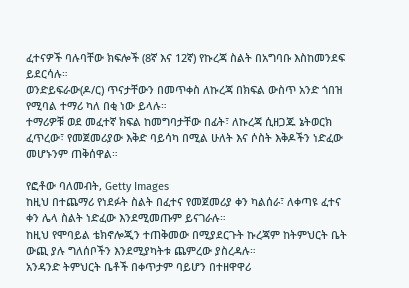ፈተናዎች ባሉባቸው ክፍሎች (8ኛ እና 12ኛ) የኩረጃ ስልት በአግባቡ እስከመንደፍ ይደርሳሉ።
ወንድይፍራው(ዶ/ር) ጥናታቸውን በመጥቀስ ለኩረጃ በክፍል ውስጥ አንድ ጎበዝ የሚባል ተማሪ ካለ በቂ ነው ይላሉ።
ተማሪዎቹ ወደ መፈተኛ ክፍል ከመግባታቸው በፊት፣ ለኩረጃ ሲዘጋጁ ኔትወርክ ፈጥረው፣ የመጀመሪያው እቅድ ባይሳካ በሚል ሁለት እና ሶስት እቅዶችን ነድፈው መሆኑንም ጠቅሰዋል።

የፎቶው ባለመብት, Getty Images
ከዚህ በተጨማሪ የነደፉት ስልት በፈተና የመጀመሪያ ቀን ካልሰራ፣ ለቀጣዩ ፈተና ቀን ሌላ ስልት ነድፈው እንደሚመጡም ይናገራሉ።
ከዚህ የሞባይል ቴክኖሎጂን ተጠቅመው በሚያደርጉት ኩረጃም ከትምህርት ቤት ውጪ ያሉ ግለሰቦችን እንደሚያካትቱ ጨምረው ያስረዳሉ።
አንዳንድ ትምህርት ቤቶች በቀጥታም ባይሆን በተዘዋዋሪ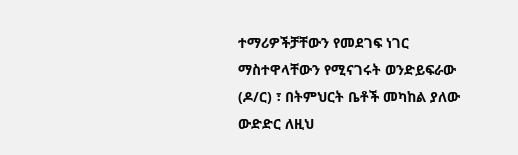ተማሪዎችቻቸውን የመደገፍ ነገር ማስተዋላቸውን የሚናገሩት ወንድይፍራው (ዶ/ር) ፣ በትምህርት ቤቶች መካከል ያለው ውድድር ለዚህ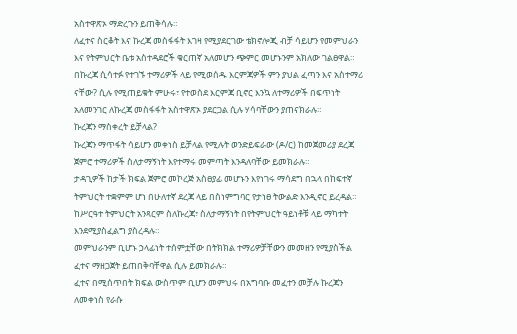አስተዋጽኦ ማድረጉን ይጠቅሳሉ።
ለፈተና ስርቆት እና ኩረጃ መስፋፋት እገዛ የሚያደርገው ቴክኖሎጂ ብቻ ሳይሆን የመምህራን እና የትምህርት ቤቱ አስተዳደሮች ቁርጠኛ አለመሆን ጭምር መሆኑንም አክለው ገልፀዋል።
በኩረጃ ሲሳተፉ የተገኙ ተማሪዎች ላይ የሚወሰዱ እርምጃዎች ምን ያህል ፈጣን እና አስተማሪ ናቸው? ሲሉ የሚጠይቁት ምሁሩ፣ የተወሰደ እርምጃ ቢኖር እንኳ ለተማሪዎች በፍጥነት አለመንገር ለኩረጃ መስፋፋት አስተዋጽኦ ያደርጋል ሲሉ ሃሳባቸውን ያጠናክራሉ።
ኩረጃን ማስቀረት ይቻላል?
ኩረጃን ማጥፋት ሳይሆን መቀነስ ይቻላል የሚሉት ወንድይፍራው (ዶ/ር) ከመጀመሪያ ደረጃ ጀምሮ ተማሪዎች ስለታማኝነት እየተማሩ መምጣት እንዳለባቸው ይመክራሉ።
ታዳጊዎች ከታች ክፍል ጀምሮ መኮረጅ አስፀያፊ መሆኑን እየነገሩ ማሳደግ በኋላ በከፍተኛ ትምህርት ተቋምም ሆነ በሁለተኛ ደረጃ ላይ በስነምግባር የታነፀ ትውልድ እንዲኖር ይረዳል።
ከሥርዓተ ትምህርት አንጻርም ስለኩረጃ፣ ስለታማኝነት በየትምህርት ዓይነቶቹ ላይ ማካተት እንደሚያስፈልግ ያስረዳሉ።
መምህራንም ቢሆኑ ኃላፊነት ተሰምቷቸው በትክክል ተማሪዎቻቸውን መመዘን የሚያስችል ፈተና ማዘጋጀት ይጠበቅባቸዋል ሲሉ ይመክራሉ።
ፈተና በሚሰጥበት ክፍል ውስጥም ቢሆን መምህሩ በአግባቡ መፈተን መቻሉ ኩረጃን ለመቀነስ የራሱ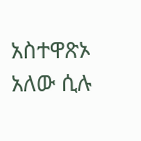አስተዋጽኦ አለው ሲሉ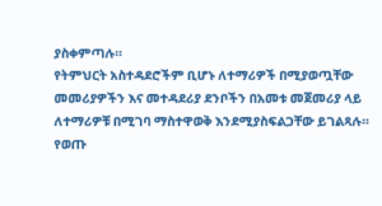ያስቀምጣሉ።
የትምህርት አስተዳደሮችም ቢሆኑ ለተማሪዎች በሚያወጧቸው መመሪያዎችን እና መተዳደሪያ ደንቦችን በአመቱ መጀመሪያ ላይ ለተማሪዎቹ በሚገባ ማስተዋወቅ እንደሚያስፍልጋቸው ይገልጻሉ።
የወጡ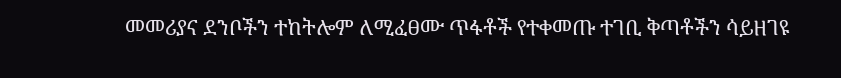መመሪያና ደንቦችን ተከትሎም ለሚፈፀሙ ጥፋቶች የተቀመጡ ተገቢ ቅጣቶችን ሳይዘገዩ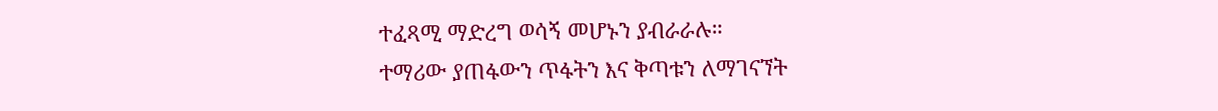ተፈጻሚ ማድረግ ወሳኝ መሆኑን ያብራራሉ።
ተማሪው ያጠፋውን ጥፋትን እና ቅጣቱን ለማገናኘት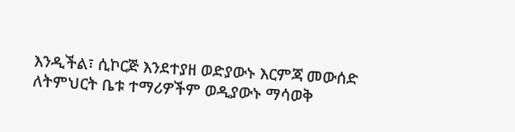እንዲችል፣ ሲኮርጅ እንደተያዘ ወድያውኑ እርምጃ መውሰድ ለትምህርት ቤቱ ተማሪዎችም ወዲያውኑ ማሳወቅ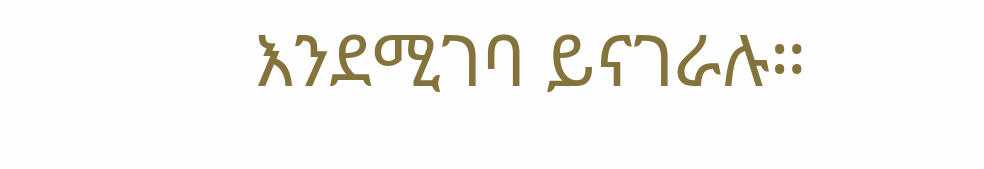እንደሚገባ ይናገራሉ።